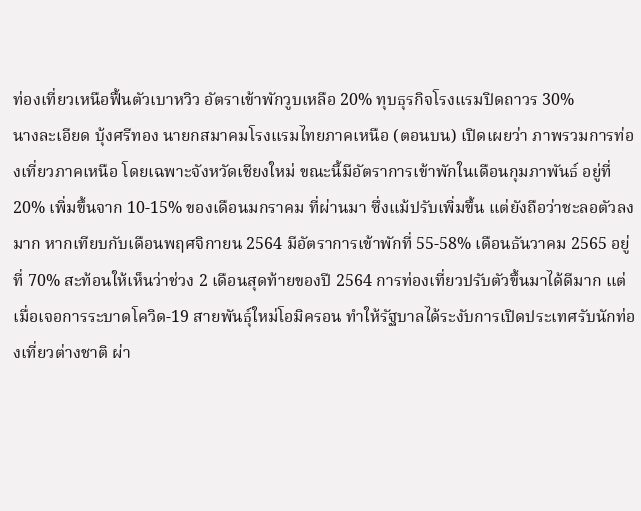ท่องเที่ยวเหนือฟื้นตัวเบาหวิว อัตราเข้าพักวูบเหลือ 20% ทุบธุรกิจโรงแรมปิดถาวร 30%
นางละเอียด บุ้งศรีทอง นายกสมาคมโรงแรมไทยภาคเหนือ (ตอนบน) เปิดเผยว่า ภาพรวมการท่องเที่ยวภาคเหนือ โดยเฉพาะจังหวัดเชียงใหม่ ขณะนี้มีอัตราการเข้าพักในเดือนกุมภาพันธ์ อยู่ที่ 20% เพิ่มขึ้นจาก 10-15% ของเดือนมกราคม ที่ผ่านมา ซึ่งแม้ปรับเพิ่มขึ้น แต่ยังถือว่าชะลอตัวลงมาก หากเทียบกับเดือนพฤศจิกายน 2564 มีอัตราการเข้าพักที่ 55-58% เดือนธันวาคม 2565 อยู่ที่ 70% สะท้อนให้เห็นว่าช่วง 2 เดือนสุดท้ายของปี 2564 การท่องเที่ยวปรับตัวขึ้นมาได้ดีมาก แต่เมื่อเจอการระบาดโควิด-19 สายพันธุ์ใหม่โอมิครอน ทำให้รัฐบาลได้ระงับการเปิดประเทศรับนักท่องเที่ยวต่างชาติ ผ่า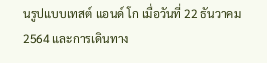นรูปแบบเทสต์ แอนด์ โก เมื่อวันที่ 22 ธันวาคม 2564 และการเดินทาง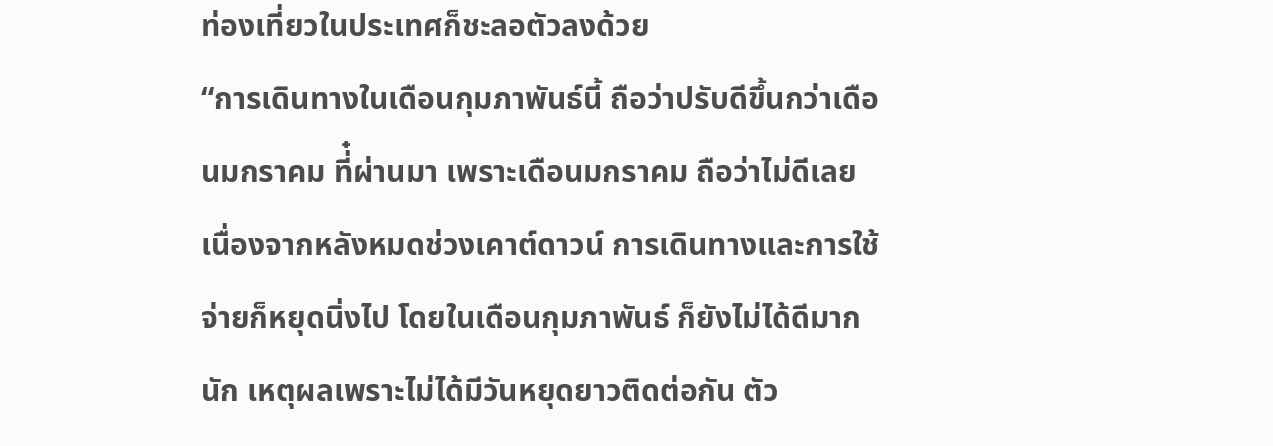ท่องเที่ยวในประเทศก็ชะลอตัวลงด้วย
“การเดินทางในเดือนกุมภาพันธ์นี้ ถือว่าปรับดีขึ้นกว่าเดือนมกราคม ที่๋ผ่านมา เพราะเดือนมกราคม ถือว่าไม่ดีเลย เนื่องจากหลังหมดช่วงเคาต์ดาวน์ การเดินทางและการใช้จ่ายก็หยุดนิ่งไป โดยในเดือนกุมภาพันธ์ ก็ยังไม่ได้ดีมากนัก เหตุผลเพราะไม่ได้มีวันหยุดยาวติดต่อกัน ตัว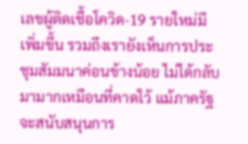เลขผู้ติดเชื้อโควิด-19 รายใหม่มีเพิ่มขึ้น รวมถึงเรายังเห็นการประชุมสัมมนาค่อนข้างน้อย ไม่ได้กลับมามากเหมือนที่คาดไว้ แม้ภาครัฐจะสนับสนุนการ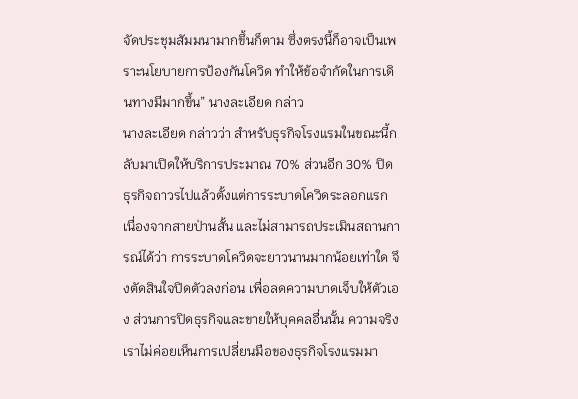จัดประชุมสัมมนามากขึ้นก็ตาม ซึ่งตรงนี้ก็อาจเป็นเพราะนโยบายการป้องกันโควิด ทำให้ข้อจำกัดในการเดินทางมีมากขึ้น” นางละเอียด กล่าว
นางละเอียด กล่าวว่า สำหรับธุรกิจโรงแรมในขณะนี้กลับมาเปิดให้บริการประมาณ 70% ส่วนอีก 30% ปิดธุรกิจถาวรไปแล้วตั้งแต่การระบาดโควิดระลอกแรก เนื่องจากสายป่านสั้น และไม่สามารถประเมินสถานการณ์ได้ว่า การระบาดโควิดจะยาวนานมากน้อยเท่าใด จึงตัดสินใจปิดตัวลงก่อน เพื่อลดความบาดเจ็บให้ตัวเอง ส่วนการปิดธุรกิจและขายให้บุคคลอื่นนั้น ความจริงเราไม่ค่อยเห็นการเปลี่ยนมือของธุรกิจโรงแรมมา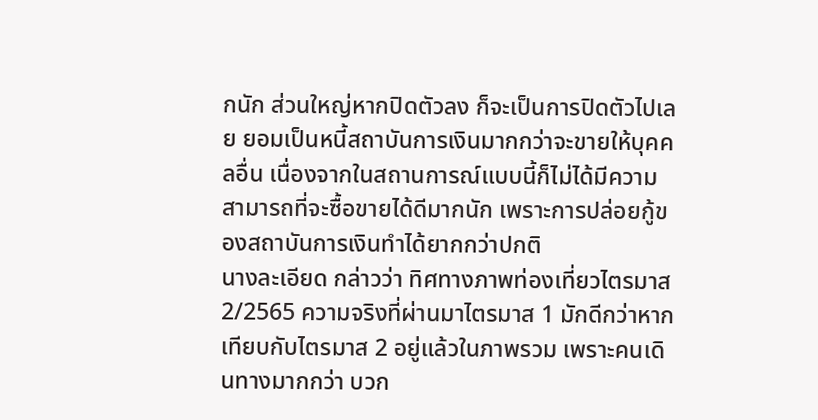กนัก ส่วนใหญ่หากปิดตัวลง ก็จะเป็นการปิดตัวไปเลย ยอมเป็นหนี้สถาบันการเงินมากกว่าจะขายให้บุคคลอื่น เนื่องจากในสถานการณ์แบบนี้ก็ไม่ได้มีความสามารถที่จะซื้อขายได้ดีมากนัก เพราะการปล่อยกู้ของสถาบันการเงินทำได้ยากกว่าปกติ
นางละเอียด กล่าวว่า ทิศทางภาพท่องเที่ยวไตรมาส 2/2565 ความจริงที่ผ่านมาไตรมาส 1 มักดีกว่าหากเทียบกับไตรมาส 2 อยู่แล้วในภาพรวม เพราะคนเดินทางมากกว่า บวก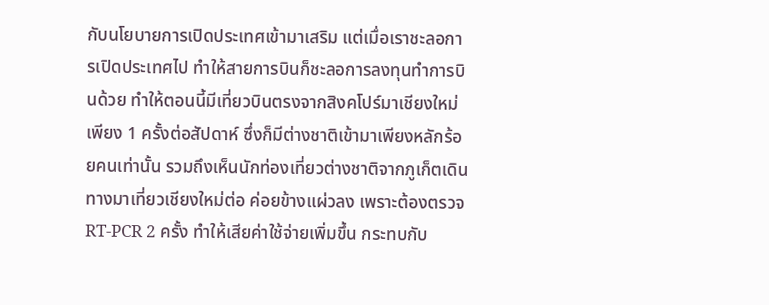กับนโยบายการเปิดประเทศเข้ามาเสริม แต่เมื่อเราชะลอการเปิดประเทศไป ทำให้สายการบินก็ชะลอการลงทุนทำการบินด้วย ทำให้ตอนนี้มีเที่ยวบินตรงจากสิงคโปร์มาเชียงใหม่เพียง 1 ครั้งต่อสัปดาห์ ซึ่งก็มีต่างชาติเข้ามาเพียงหลักร้อยคนเท่านั้น รวมถึงเห็นนักท่องเที่ยวต่างชาติจากภูเก็ตเดินทางมาเที่ยวเชียงใหม่ต่อ ค่อยข้างแผ่วลง เพราะต้องตรวจ RT-PCR 2 ครั้ง ทำให้เสียค่าใช้จ่ายเพิ่มขึ้น กระทบกับ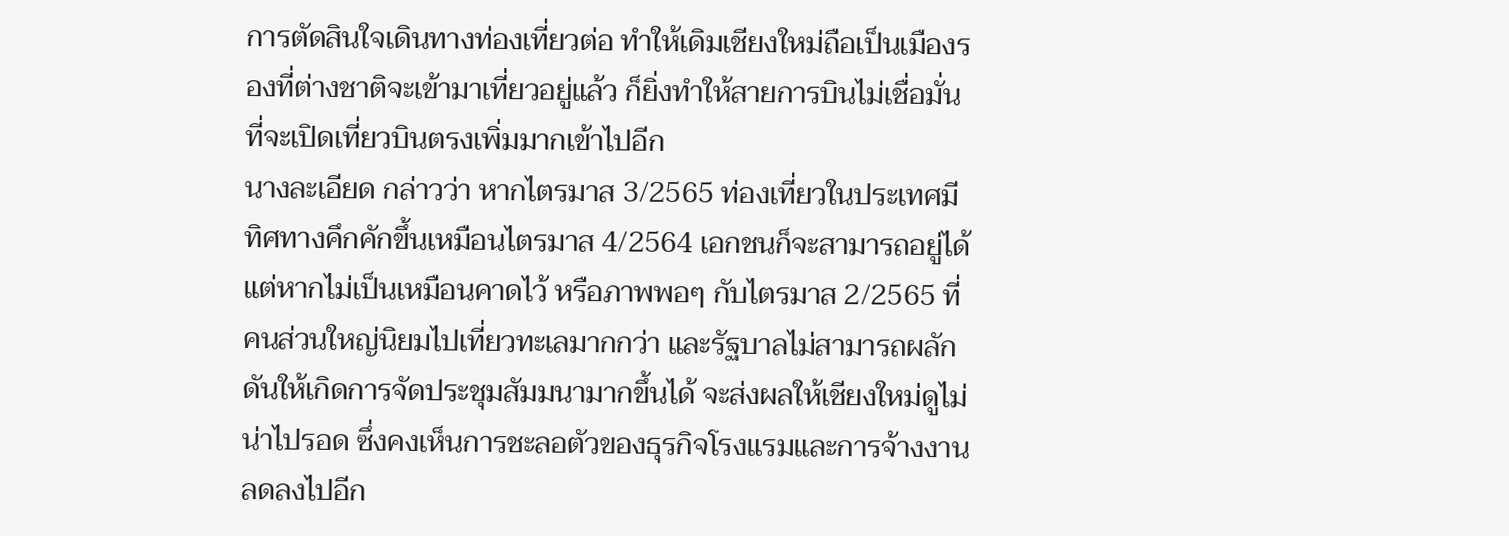การตัดสินใจเดินทางท่องเที่ยวต่อ ทำให้เดิมเชียงใหม่ถือเป็นเมืองรองที่ต่างชาติจะเข้ามาเที่ยวอยู่แล้ว ก็ยิ่งทำให้สายการบินไม่เชื่อมั่นที่จะเปิดเที่ยวบินตรงเพิ่มมากเข้าไปอีก
นางละเอียด กล่าวว่า หากไตรมาส 3/2565 ท่องเที่ยวในประเทศมีทิศทางคึกคักขึ้นเหมือนไตรมาส 4/2564 เอกชนก็จะสามารถอยู่ได้ แต่หากไม่เป็นเหมือนคาดไว้ หรือภาพพอๆ กับไตรมาส 2/2565 ที่คนส่วนใหญ่นิยมไปเที่ยวทะเลมากกว่า และรัฐบาลไม่สามารถผลักดันให้เกิดการจัดประชุมสัมมนามากขึ้นได้ จะส่งผลให้เชียงใหม่ดูไม่น่าไปรอด ซึ่งคงเห็นการชะลอตัวของธุรกิจโรงแรมและการจ้างงานลดลงไปอีก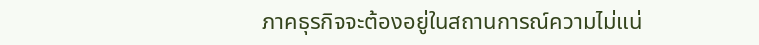ภาคธุรกิจจะต้องอยู่ในสถานการณ์ความไม่แน่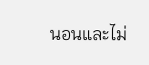นอนและไม่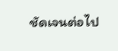ชัดเจนต่อไป